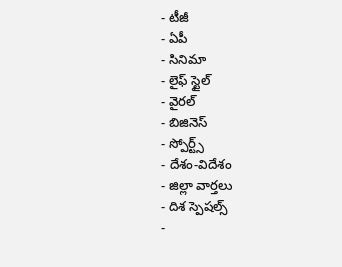- టీజీ
- ఏపీ
- సినిమా
- లైఫ్ స్టైల్
- వైరల్
- బిజినెస్
- స్పోర్ట్స్
- దేశం-విదేశం
- జిల్లా వార్తలు
- దిశ స్పెషల్స్
-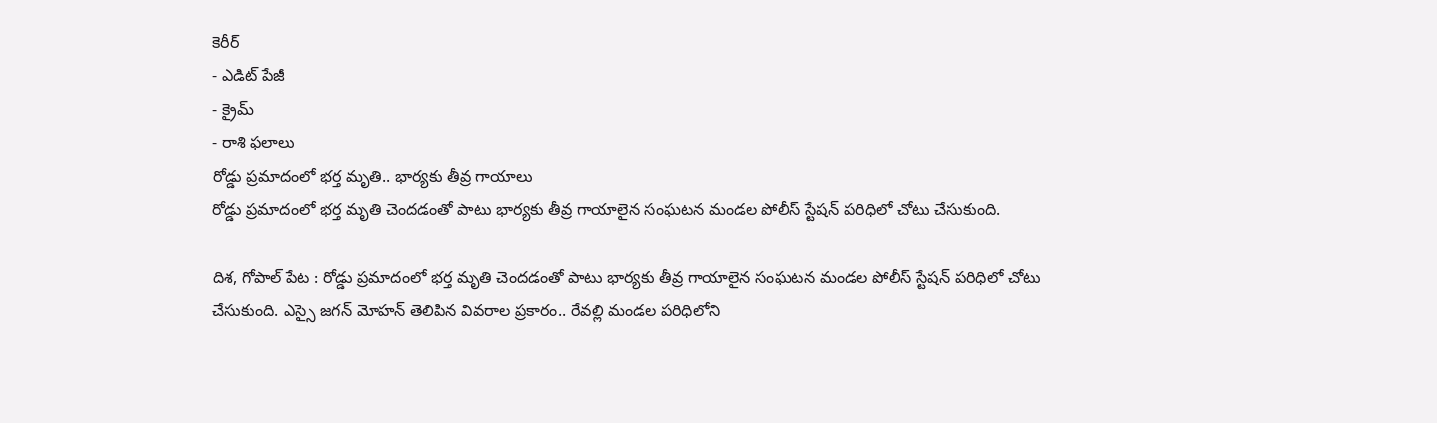కెరీర్
- ఎడిట్ పేజీ
- క్రైమ్
- రాశి ఫలాలు
రోడ్డు ప్రమాదంలో భర్త మృతి.. భార్యకు తీవ్ర గాయాలు
రోడ్డు ప్రమాదంలో భర్త మృతి చెందడంతో పాటు భార్యకు తీవ్ర గాయాలైన సంఘటన మండల పోలీస్ స్టేషన్ పరిధిలో చోటు చేసుకుంది.

దిశ, గోపాల్ పేట : రోడ్డు ప్రమాదంలో భర్త మృతి చెందడంతో పాటు భార్యకు తీవ్ర గాయాలైన సంఘటన మండల పోలీస్ స్టేషన్ పరిధిలో చోటు చేసుకుంది. ఎస్సై జగన్ మోహన్ తెలిపిన వివరాల ప్రకారం.. రేవల్లి మండల పరిధిలోని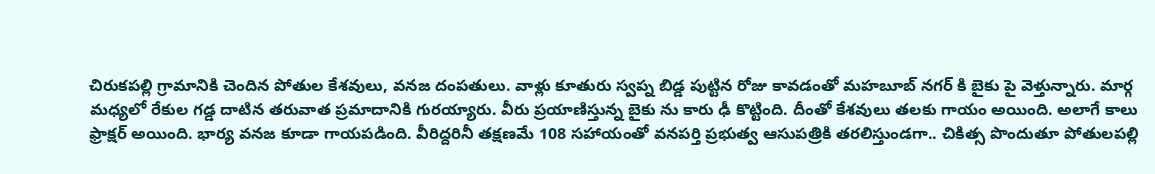చిరుకపల్లి గ్రామానికి చెందిన పోతుల కేశవులు, వనజ దంపతులు. వాళ్లు కూతురు స్వప్న బిడ్డ పుట్టిన రోజు కావడంతో మహబూబ్ నగర్ కి బైకు పై వెళ్తున్నారు. మార్గ మధ్యలో రేకుల గడ్డ దాటిన తరువాత ప్రమాదానికి గురయ్యారు. వీరు ప్రయాణిస్తున్న బైకు ను కారు ఢీ కొట్టింది. దీంతో కేశవులు తలకు గాయం అయింది. అలాగే కాలు ఫ్రాక్షర్ అయింది. భార్య వనజ కూడా గాయపడింది. వీరిద్దరినీ తక్షణమే 108 సహాయంతో వనపర్తి ప్రభుత్వ ఆసుపత్రికి తరలిస్తుండగా.. చికిత్స పొందుతూ పోతులపల్లి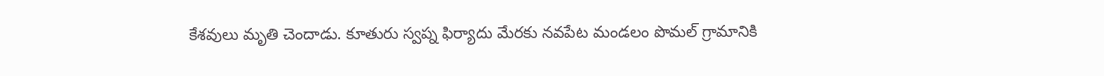కేశవులు మృతి చెందాడు. కూతురు స్వప్న ఫిర్యాదు మేరకు నవపేట మండలం పొమల్ గ్రామానికి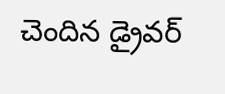చెందిన డ్రైవర్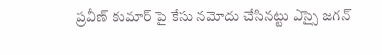ప్రవీణ్ కుమార్ పై కేసు నమోదు చేసినట్టు ఎస్సై జగన్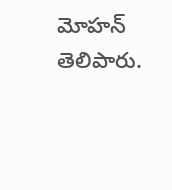మోహన్ తెలిపారు.